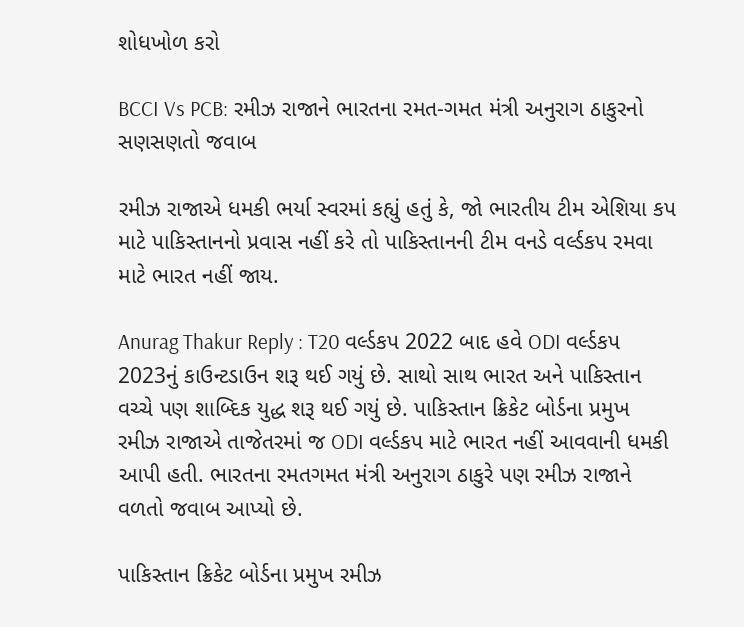શોધખોળ કરો

BCCI Vs PCB: રમીઝ રાજાને ભારતના રમત-ગમત મંત્રી અનુરાગ ઠાકુરનો સણસણતો જવાબ

રમીઝ રાજાએ ધમકી ભર્યા સ્વરમાં કહ્યું હતું કે, જો ભારતીય ટીમ એશિયા કપ માટે પાકિસ્તાનનો પ્રવાસ નહીં કરે તો પાકિસ્તાનની ટીમ વનડે વર્લ્ડકપ રમવા માટે ભારત નહીં જાય.

Anurag Thakur Reply : T20 વર્લ્ડકપ 2022 બાદ હવે ODI વર્લ્ડકપ 2023નું કાઉન્ટડાઉન શરૂ થઈ ગયું છે. સાથો સાથ ભારત અને પાકિસ્તાન વચ્ચે પણ શાબ્દિક યુદ્ધ શરૂ થઈ ગયું છે. પાકિસ્તાન ક્રિકેટ બોર્ડના પ્રમુખ રમીઝ રાજાએ તાજેતરમાં જ ODI વર્લ્ડકપ માટે ભારત નહીં આવવાની ધમકી આપી હતી. ભારતના રમતગમત મંત્રી અનુરાગ ઠાકુરે પણ રમીઝ રાજાને વળતો જવાબ આપ્યો છે.

પાકિસ્તાન ક્રિકેટ બોર્ડના પ્રમુખ રમીઝ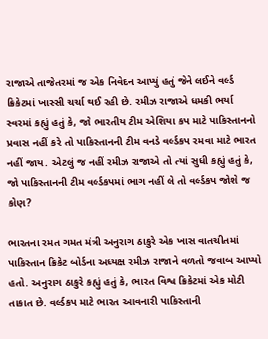રાજાએ તાજેતરમાં જ એક નિવેદન આપ્યું હતું જેને લઈને વર્લ્ડ ક્રિકેટમાં ખાસ્સી ચર્ચા થઈ રહી છે. રમીઝ રાજાએ ધમકી ભર્યા સ્વરમાં કહ્યું હતું કે, જો ભારતીય ટીમ એશિયા કપ માટે પાકિસ્તાનનો પ્રવાસ નહીં કરે તો પાકિસ્તાનની ટીમ વનડે વર્લ્ડકપ રમવા માટે ભારત નહીં જાય. એટલું જ નહીં રમીઝ રાજાએ તો ત્યાં સુધી કહ્યું હતું કે, જો પાકિસ્તાનની ટીમ વર્લ્ડકપમાં ભાગ નહીં લે તો વર્લ્ડકપ જોશે જ કોણ?

ભારતના રમત ગમત મંત્રી અનુરાગ ઠાકુરે એક ખાસ વાતચીતમાં પાકિસ્તાન ક્રિકેટ બોર્ડના અધ્યક્ષ રમીઝ રાજાને વળતો જવાબ આપ્યો હતો. અનુરાગ ઠાકુરે કહ્યું હતું કે, ભારત વિશ્વ ક્રિકેટમાં એક મોટી તાકાત છે. વર્લ્ડકપ માટે ભારત આવનારી પાકિસ્તાની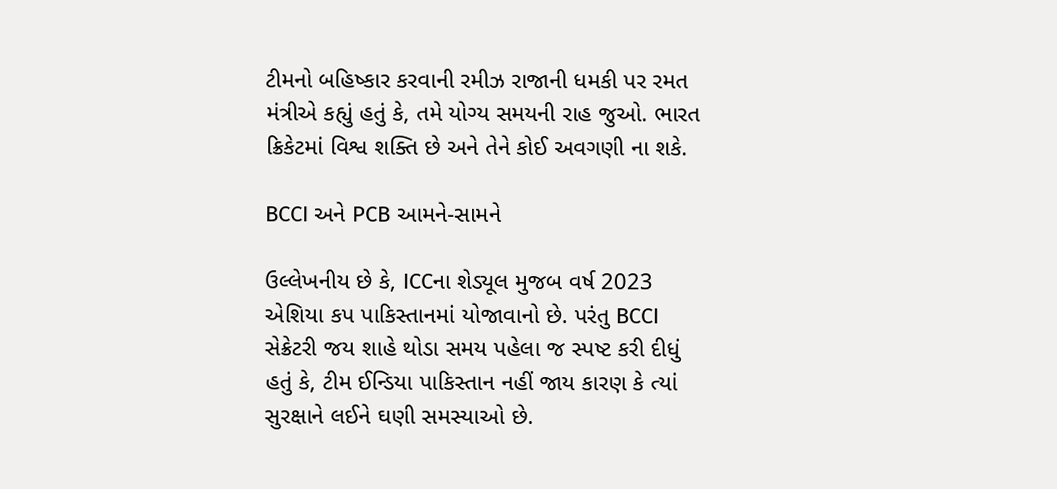ટીમનો બહિષ્કાર કરવાની રમીઝ રાજાની ધમકી પર રમત મંત્રીએ કહ્યું હતું કે, તમે યોગ્ય સમયની રાહ જુઓ. ભારત ક્રિકેટમાં વિશ્વ શક્તિ છે અને તેને કોઈ અવગણી ના શકે.

BCCI અને PCB આમને-સામને

ઉલ્લેખનીય છે કે, ICCના શેડ્યૂલ મુજબ વર્ષ 2023 એશિયા કપ પાકિસ્તાનમાં યોજાવાનો છે. પરંતુ BCCI સેક્રેટરી જય શાહે થોડા સમય પહેલા જ સ્પષ્ટ કરી દીધું હતું કે, ટીમ ઈન્ડિયા પાકિસ્તાન નહીં જાય કારણ કે ત્યાં સુરક્ષાને લઈને ઘણી સમસ્યાઓ છે.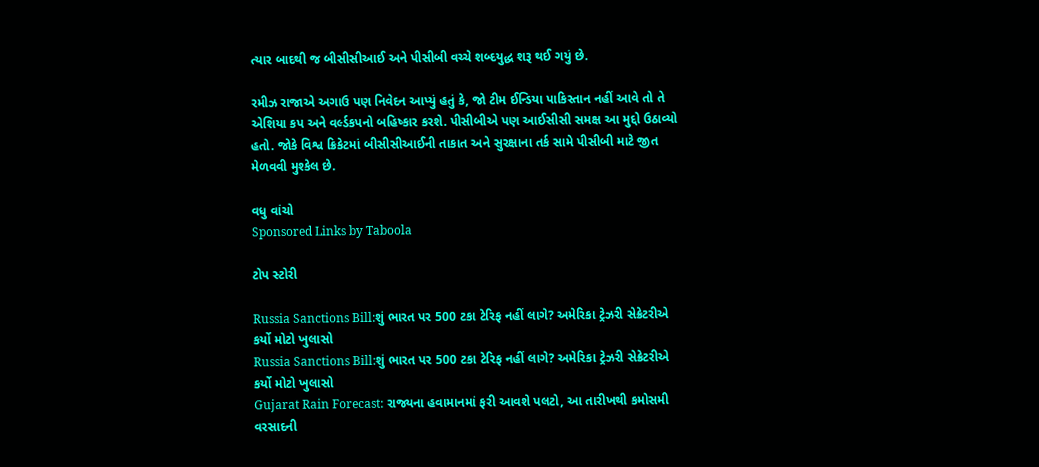ત્યાર બાદથી જ બીસીસીઆઈ અને પીસીબી વચ્ચે શબ્દયુદ્ધ શરૂ થઈ ગયું છે.

રમીઝ રાજાએ અગાઉ પણ નિવેદન આપ્યું હતું કે, જો ટીમ ઈન્ડિયા પાકિસ્તાન નહીં આવે તો તે એશિયા કપ અને વર્લ્ડકપનો બહિષ્કાર કરશે. પીસીબીએ પણ આઈસીસી સમક્ષ આ મુદ્દો ઉઠાવ્યો હતો. જોકે વિશ્વ ક્રિકેટમાં બીસીસીઆઈની તાકાત અને સુરક્ષાના તર્ક સામે પીસીબી માટે જીત મેળવવી મુશ્કેલ છે.

વધુ વાંચો
Sponsored Links by Taboola

ટોપ સ્ટોરી

Russia Sanctions Bill:શું ભારત પર 500 ટકા ટેરિફ નહીં લાગે? અમેરિકા ટ્રેઝરી સેક્રેટરીએ કર્યો મોટો ખુલાસો
Russia Sanctions Bill:શું ભારત પર 500 ટકા ટેરિફ નહીં લાગે? અમેરિકા ટ્રેઝરી સેક્રેટરીએ કર્યો મોટો ખુલાસો
Gujarat Rain Forecast: રાજ્યના હવામાનમાં ફરી આવશે પલટો, આ તારીખથી કમોસમી વરસાદની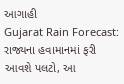આગાહી
Gujarat Rain Forecast: રાજ્યના હવામાનમાં ફરી આવશે પલટો, આ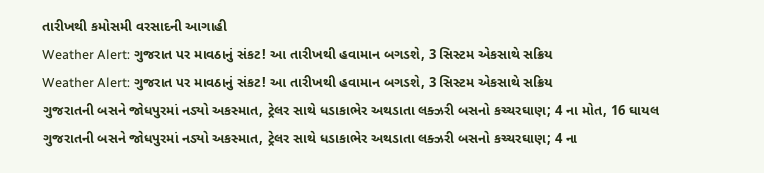તારીખથી કમોસમી વરસાદની આગાહી
Weather Alert: ગુજરાત પર માવઠાનું સંકટ! આ તારીખથી હવામાન બગડશે, 3 સિસ્ટમ એકસાથે સક્રિય
Weather Alert: ગુજરાત પર માવઠાનું સંકટ! આ તારીખથી હવામાન બગડશે, 3 સિસ્ટમ એકસાથે સક્રિય
ગુજરાતની બસને જોધપુરમાં નડ્યો અકસ્માત, ટ્રેલર સાથે ધડાકાભેર અથડાતા લક્ઝરી બસનો કચ્ચરઘાણ; 4 ના મોત, 16 ઘાયલ
ગુજરાતની બસને જોધપુરમાં નડ્યો અકસ્માત, ટ્રેલર સાથે ધડાકાભેર અથડાતા લક્ઝરી બસનો કચ્ચરઘાણ; 4 ના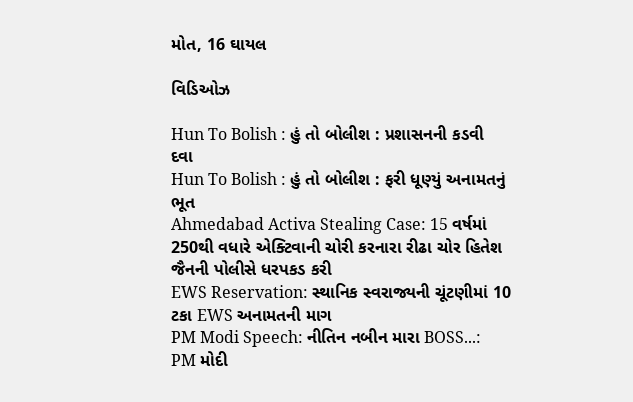મોત, 16 ઘાયલ

વિડિઓઝ

Hun To Bolish : હું તો બોલીશ : પ્રશાસનની કડવી દવા
Hun To Bolish : હું તો બોલીશ : ફરી ધૂણ્યું અનામતનું ભૂત
Ahmedabad Activa Stealing Case: 15 વર્ષમાં 250થી વધારે એક્ટિવાની ચોરી કરનારા રીઢા ચોર હિતેશ જૈનની પોલીસે ધરપકડ કરી
EWS Reservation: સ્થાનિક સ્વરાજ્યની ચૂંટણીમાં 10 ટકા EWS અનામતની માગ
PM Modi Speech: નીતિન નબીન મારા BOSS...: PM મોદી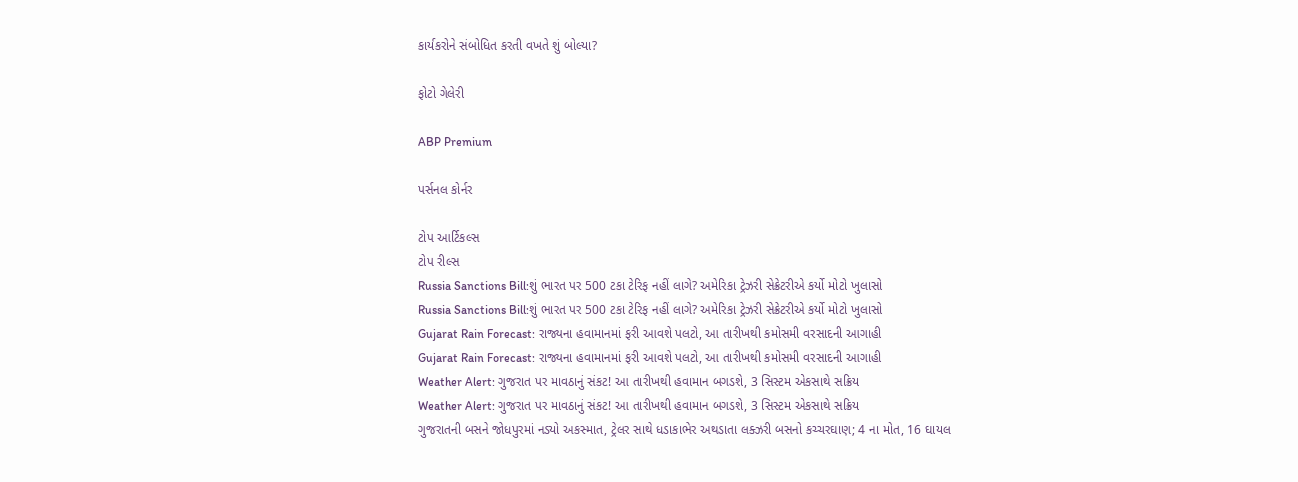કાર્યકરોને સંબોધિત કરતી વખતે શું બોલ્યા?

ફોટો ગેલેરી

ABP Premium

પર્સનલ કોર્નર

ટોપ આર્ટિકલ્સ
ટોપ રીલ્સ
Russia Sanctions Bill:શું ભારત પર 500 ટકા ટેરિફ નહીં લાગે? અમેરિકા ટ્રેઝરી સેક્રેટરીએ કર્યો મોટો ખુલાસો
Russia Sanctions Bill:શું ભારત પર 500 ટકા ટેરિફ નહીં લાગે? અમેરિકા ટ્રેઝરી સેક્રેટરીએ કર્યો મોટો ખુલાસો
Gujarat Rain Forecast: રાજ્યના હવામાનમાં ફરી આવશે પલટો, આ તારીખથી કમોસમી વરસાદની આગાહી
Gujarat Rain Forecast: રાજ્યના હવામાનમાં ફરી આવશે પલટો, આ તારીખથી કમોસમી વરસાદની આગાહી
Weather Alert: ગુજરાત પર માવઠાનું સંકટ! આ તારીખથી હવામાન બગડશે, 3 સિસ્ટમ એકસાથે સક્રિય
Weather Alert: ગુજરાત પર માવઠાનું સંકટ! આ તારીખથી હવામાન બગડશે, 3 સિસ્ટમ એકસાથે સક્રિય
ગુજરાતની બસને જોધપુરમાં નડ્યો અકસ્માત, ટ્રેલર સાથે ધડાકાભેર અથડાતા લક્ઝરી બસનો કચ્ચરઘાણ; 4 ના મોત, 16 ઘાયલ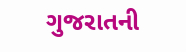ગુજરાતની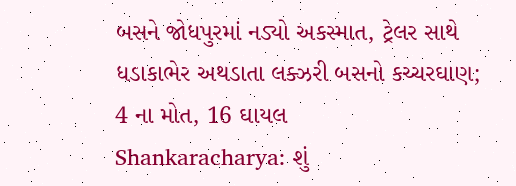બસને જોધપુરમાં નડ્યો અકસ્માત, ટ્રેલર સાથે ધડાકાભેર અથડાતા લક્ઝરી બસનો કચ્ચરઘાણ; 4 ના મોત, 16 ઘાયલ
Shankaracharya: શું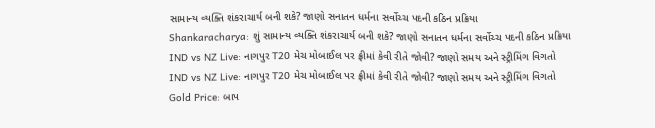સામાન્ય વ્યક્તિ શંકરાચાર્ય બની શકે? જાણો સનાતન ધર્મના સર્વોચ્ચ પદની કઠિન પ્રક્રિયા
Shankaracharya: શું સામાન્ય વ્યક્તિ શંકરાચાર્ય બની શકે? જાણો સનાતન ધર્મના સર્વોચ્ચ પદની કઠિન પ્રક્રિયા
IND vs NZ Live: નાગપુર T20 મેચ મોબાઈલ પર ફ્રીમાં કેવી રીતે જોવી? જાણો સમય અને સ્ટ્રીમિંગ વિગતો
IND vs NZ Live: નાગપુર T20 મેચ મોબાઈલ પર ફ્રીમાં કેવી રીતે જોવી? જાણો સમય અને સ્ટ્રીમિંગ વિગતો
Gold Price: બાપ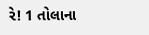રે! 1 તોલાના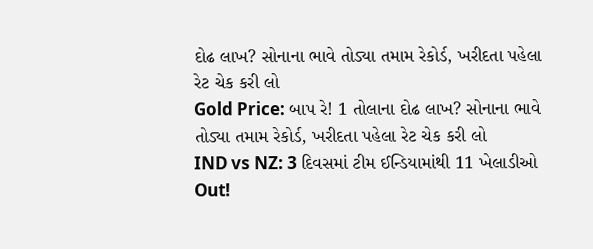દોઢ લાખ? સોનાના ભાવે તોડ્યા તમામ રેકોર્ડ, ખરીદતા પહેલા રેટ ચેક કરી લો
Gold Price: બાપ રે! 1 તોલાના દોઢ લાખ? સોનાના ભાવે તોડ્યા તમામ રેકોર્ડ, ખરીદતા પહેલા રેટ ચેક કરી લો
IND vs NZ: 3 દિવસમાં ટીમ ઈન્ડિયામાંથી 11 ખેલાડીઓ Out!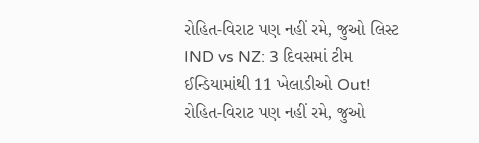રોહિત-વિરાટ પણ નહીં રમે, જુઓ લિસ્ટ
IND vs NZ: 3 દિવસમાં ટીમ ઈન્ડિયામાંથી 11 ખેલાડીઓ Out! રોહિત-વિરાટ પણ નહીં રમે, જુઓ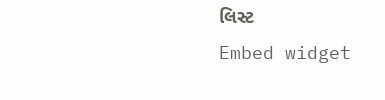લિસ્ટ
Embed widget